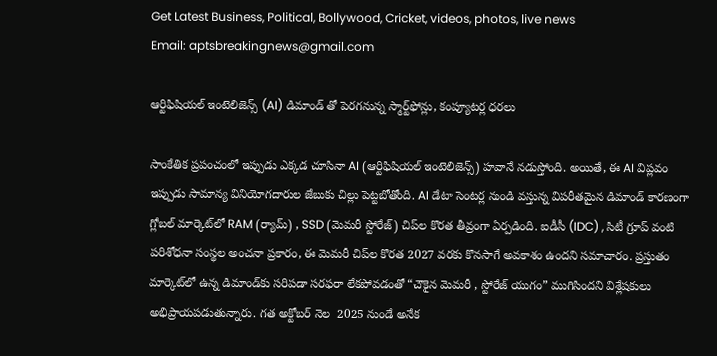Get Latest Business, Political, Bollywood, Cricket, videos, photos, live news
Email: aptsbreakingnews@gmail.com

ఆర్టిఫిషియల్ ఇంటెలిజెన్స్ (AI) డిమాండ్ తో పెరగనున్న స్మార్ట్‌ఫోన్లు, కంప్యూటర్ల ధరలు

సాంకేతిక ప్రపంచంలో ఇప్పుడు ఎక్కడ చూసినా AI (ఆర్టిఫిషియల్ ఇంటెలిజెన్స్) హవానే నడుస్తోంది. అయితే, ఈ AI విప్లవం ఇప్పుడు సామాన్య వినియోగదారుల జేబుకు చిల్లు పెట్టబోతోంది. AI డేటా సెంటర్ల నుండి వస్తున్న విపరీతమైన డిమాండ్ కారణంగా గ్లోబల్ మార్కెట్‌లో RAM (ర్యామ్) , SSD (మెమరీ స్టోరేజ్) చిప్‌ల కొరత తీవ్రంగా ఏర్పడింది. ఐడీసీ (IDC) , సిటీ గ్రూప్ వంటి పరిశోధనా సంస్థల అంచనా ప్రకారం, ఈ మెమరీ చిప్‌ల కొరత 2027 వరకు కొనసాగే అవకాశం ఉందని సమాచారం. ప్రస్తుతం మార్కెట్‌లో ఉన్న డిమాండ్‌కు సరిపడా సరఫరా లేకపోవడంతో “చౌకైన మెమరీ , స్టోరేజ్ యుగం” ముగిసిందని విశ్లేషకులు అభిప్రాయపడుతున్నారు. గత అక్టోబర్ నెల  2025 నుండే అనేక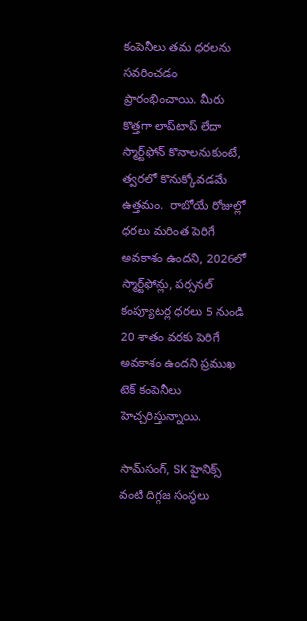కంపెనీలు తమ ధరలను సవరించడం ప్రారంభించాయి. మీరు కొత్తగా లాప్‌టాప్ లేదా స్మార్ట్‌ఫోన్ కొనాలనుకుంటే, త్వరలో కొనుక్కోవడమే ఉత్తమం.  రాబోయే రోజుల్లో ధరలు మరింత పెరిగే అవకాశం ఉందని, 2026లో స్మార్ట్‌ఫోన్లు, పర్సనల్ కంప్యూటర్ల ధరలు 5 నుండి 20 శాతం వరకు పెరిగే అవకాశం ఉందని ప్రముఖ టెక్ కంపెనీలు హెచ్చరిస్తున్నాయి.

సామ్‌సంగ్, SK హైనిక్స్ వంటి దిగ్గజ సంస్థలు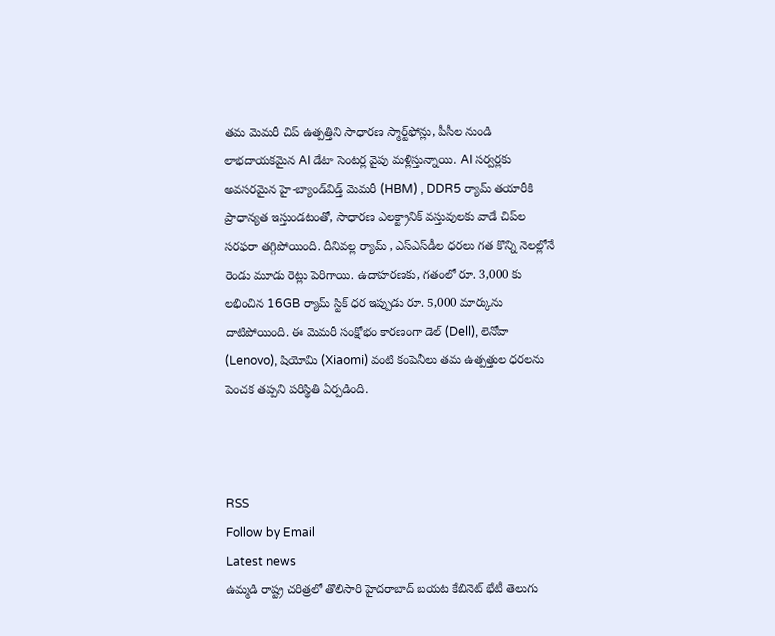తమ మెమరీ చిప్ ఉత్పత్తిని సాధారణ స్మార్ట్‌ఫోన్లు, పీసీల నుండి లాభదాయకమైన AI డేటా సెంటర్ల వైపు మళ్లిస్తున్నాయి. AI సర్వర్లకు అవసరమైన హై-బ్యాండ్‌విడ్త్ మెమరీ (HBM) , DDR5 ర్యామ్ తయారీకి ప్రాధాన్యత ఇస్తుండటంతో, సాధారణ ఎలక్ట్రానిక్ వస్తువులకు వాడే చిప్‌ల సరఫరా తగ్గిపోయింది. దీనివల్ల ర్యామ్ , ఎస్‌ఎస్‌డీల ధరలు గత కొన్ని నెలల్లోనే రెండు మూడు రెట్లు పెరిగాయి. ఉదాహరణకు, గతంలో రూ. 3,000 కు లభించిన 16GB ర్యామ్ స్టిక్ ధర ఇప్పుడు రూ. 5,000 మార్కును దాటిపోయింది. ఈ మెమరీ సంక్షోభం కారణంగా డెల్ (Dell), లెనోవా (Lenovo), షియోమి (Xiaomi) వంటి కంపెనీలు తమ ఉత్పత్తుల ధరలను పెంచక తప్పని పరిస్థితి ఏర్పడింది.



RSS
Follow by Email
Latest news
ఉమ్మడి రాష్ట్ర చరిత్రలో తొలిసారి హైదరాబాద్ బయట కేబినెట్ భేటీ తెలుగు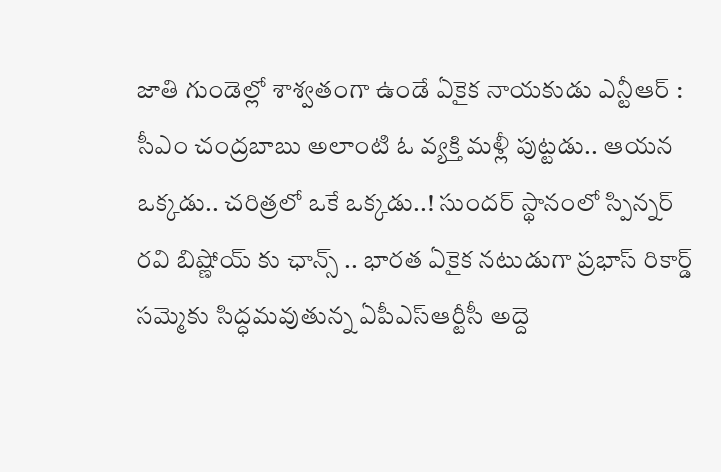జాతి గుండెల్లో శాశ్వతంగా ఉండే ఏకైక నాయకుడు ఎన్టీఆర్ : సీఎం చంద్రబాబు అలాంటి ఓ వ్యక్తి మళ్లీ పుట్టడు.. ఆయన ఒక్కడు.. చరిత్రలో ఒకే ఒక్కడు..! సుందర్ స్థానంలో స్పిన్నర్‌ రవి బిష్ణోయ్‌‌‌‌‌‌‌‌‌‌‌‌‌‌‌‌ కు ఛాన్స్ .. భారత ఏకైక నటుడుగా ప్రభాస్ రికార్డ్ సమ్మెకు సిద్ధమవుతున్న ఏపీఎస్ఆర్టీసీ అద్దె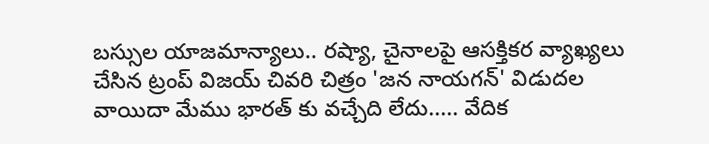బస్సుల యాజమాన్యాలు.. రష్యా, చైనాలపై ఆసక్తికర వ్యాఖ్యలు చేసిన ట్రంప్ విజయ్ చివరి చిత్రం 'జన నాయగన్' విడుదల వాయిదా మేము భారత్‌ కు వచ్చేది లేదు..... వేదిక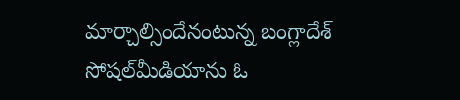మార్చాల్సిందేనంటున్న బంగ్లాదేశ్ సోషల్‌మీడియాను ఓ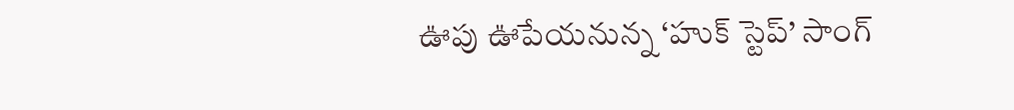ఊపు ఊపేయనున్న ‘హుక్‌ స్టెప్‌’ సాంగ్‌